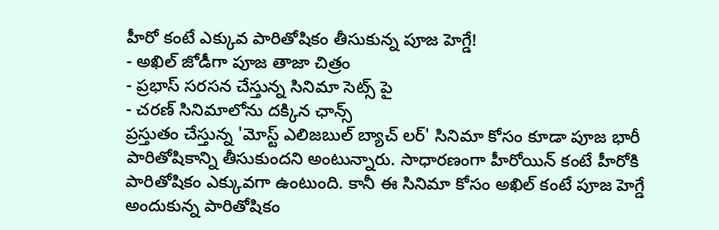హీరో కంటే ఎక్కువ పారితోషికం తీసుకున్న పూజ హెగ్డే!
- అఖిల్ జోడీగా పూజ తాజా చిత్రం
- ప్రభాస్ సరసన చేస్తున్న సినిమా సెట్స్ పై
- చరణ్ సినిమాలోను దక్కిన ఛాన్స్
ప్రస్తుతం చేస్తున్న 'మోస్ట్ ఎలిజబుల్ బ్యాచ్ లర్' సినిమా కోసం కూడా పూజ భారీ పారితోషికాన్ని తీసుకుందని అంటున్నారు. సాధారణంగా హీరోయిన్ కంటే హీరోకి పారితోషికం ఎక్కువగా ఉంటుంది. కానీ ఈ సినిమా కోసం అఖిల్ కంటే పూజ హెగ్డే అందుకున్న పారితోషికం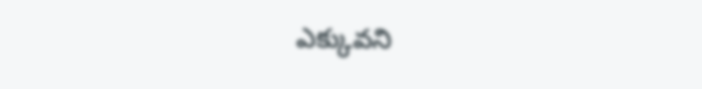ఎక్కువని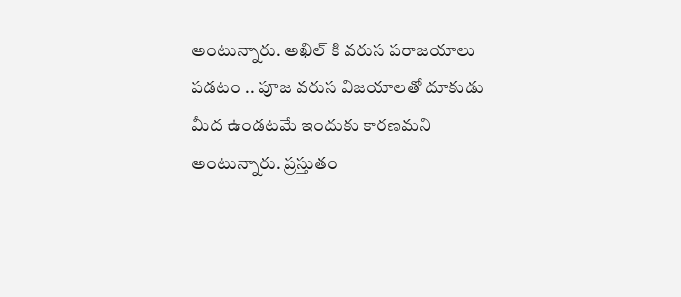అంటున్నారు. అఖిల్ కి వరుస పరాజయాలు పడటం .. పూజ వరుస విజయాలతో దూకుడు మీద ఉండటమే ఇందుకు కారణమని అంటున్నారు. ప్రస్తుతం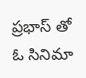ప్రభాస్ తో ఓ సినిమా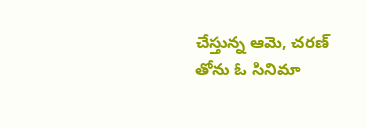చేస్తున్న ఆమె, చరణ్ తోను ఓ సినిమా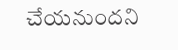చేయనుందని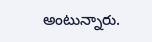అంటున్నారు.